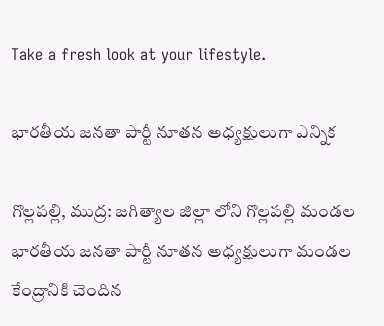Take a fresh look at your lifestyle.

భారతీయ జనతా పార్టీ నూతన అధ్యక్షులుగా ఎన్నిక

గొల్లపల్లి, ముద్ర: జగిత్యాల జిల్లా లోని గొల్లపల్లి మండల భారతీయ జనతా పార్టీ నూతన అధ్యక్షులుగా మండల కేంద్రానికి చెందిన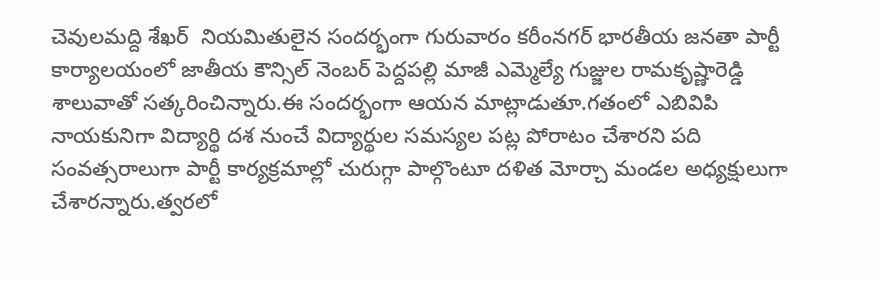చెవులమద్ది శేఖర్  నియమితులైన సందర్భంగా గురువారం కరీంనగర్ భారతీయ జనతా పార్టీ  కార్యాలయంలో జాతీయ కౌన్సిల్ నెంబర్ పెద్దపల్లి మాజీ ఎమ్మెల్యే గుజ్జుల రామకృష్ణారెడ్డి శాలువాతో సత్కరించిన్నారు.ఈ సందర్భంగా ఆయన మాట్లాడుతూ.గతంలో ఎబివిపి నాయకునిగా విద్యార్థి దశ నుంచే విద్యార్థుల సమస్యల పట్ల పోరాటం చేశారని పది సంవత్సరాలుగా పార్టీ కార్యక్రమాల్లో చురుగ్గా పాల్గొంటూ దళిత మోర్చా మండల అధ్యక్షులుగా చేశారన్నారు.త్వరలో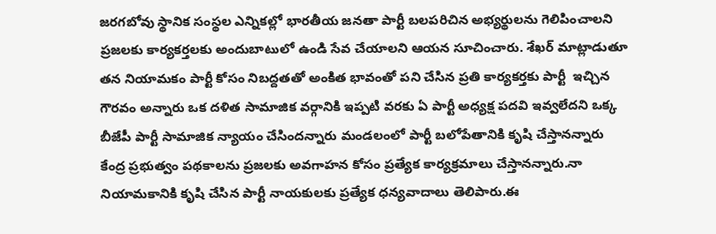జరగబోవు స్థానిక సంస్థల ఎన్నికల్లో భారతీయ జనతా పార్టీ బలపరిచిన అభ్యర్థులను గెలిపించాలని ప్రజలకు కార్యకర్తలకు అందుబాటులో ఉండి సేవ చేయాలని ఆయన సూచించారు. శేఖర్ మాట్లాడుతూ తన నియామకం పార్టీ కోసం నిబద్దతతో అంకిత భావంతో పని చేసిన ప్రతి కార్యకర్తకు పార్టీ  ఇచ్చిన గౌరవం అన్నారు ఒక దళిత సామాజిక వర్గానికి ఇప్పటి వరకు ఏ పార్టీ అధ్యక్ష పదవి ఇవ్వలేదని ఒక్క బీజేపీ పార్టీ సామాజిక న్యాయం చేసిందన్నారు మండలంలో పార్టీ బలోపేతానికి కృషి చేస్తానన్నారు కేంద్ర ప్రభుత్వం పథకాలను ప్రజలకు అవగాహన కోసం ప్రత్యేక కార్యక్రమాలు చేస్తానన్నారు.నా నియామకానికి కృషి చేసిన పార్టీ నాయకులకు ప్రత్యేక ధన్యవాదాలు తెలిపారు.ఈ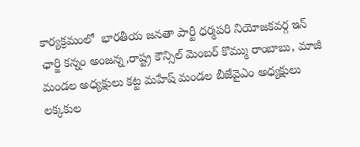కార్యక్రమంలో  భారతీయ జనతా పార్టీ ధర్మపరి నియోజకవర్గ ఇన్ ఛార్జి కన్నం అంజన్న,రాష్ట్ర కౌన్సిల్ మెంబర్ కొమ్ము రాంబాబు, మాజీ మండల అధ్యక్షులు కట్ట మహేష్ మండల బీజేవైఎం అధ్యక్షులు లక్కకుల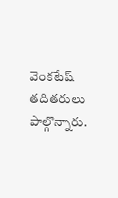వెంకటేష్ తదితరులు పాల్గొన్నారు.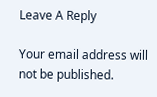Leave A Reply

Your email address will not be published.